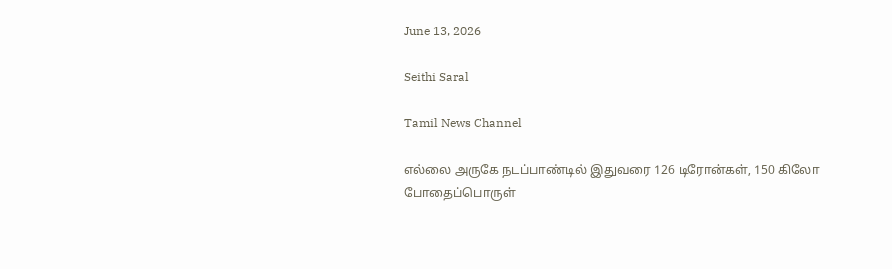June 13, 2026

Seithi Saral

Tamil News Channel

எல்லை அருகே நடப்பாண்டில் இதுவரை 126 டிரோன்கள், 150 கிலோ போதைப்பொருள்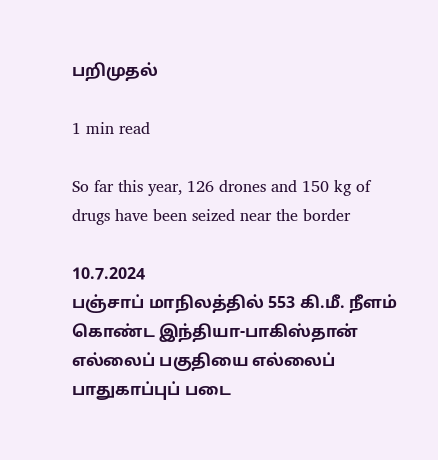பறிமுதல்

1 min read

So far this year, 126 drones and 150 kg of drugs have been seized near the border

10.7.2024
பஞ்சாப் மாநிலத்தில் 553 கி.மீ. நீளம் கொண்ட இந்தியா-பாகிஸ்தான் எல்லைப் பகுதியை எல்லைப் பாதுகாப்புப் படை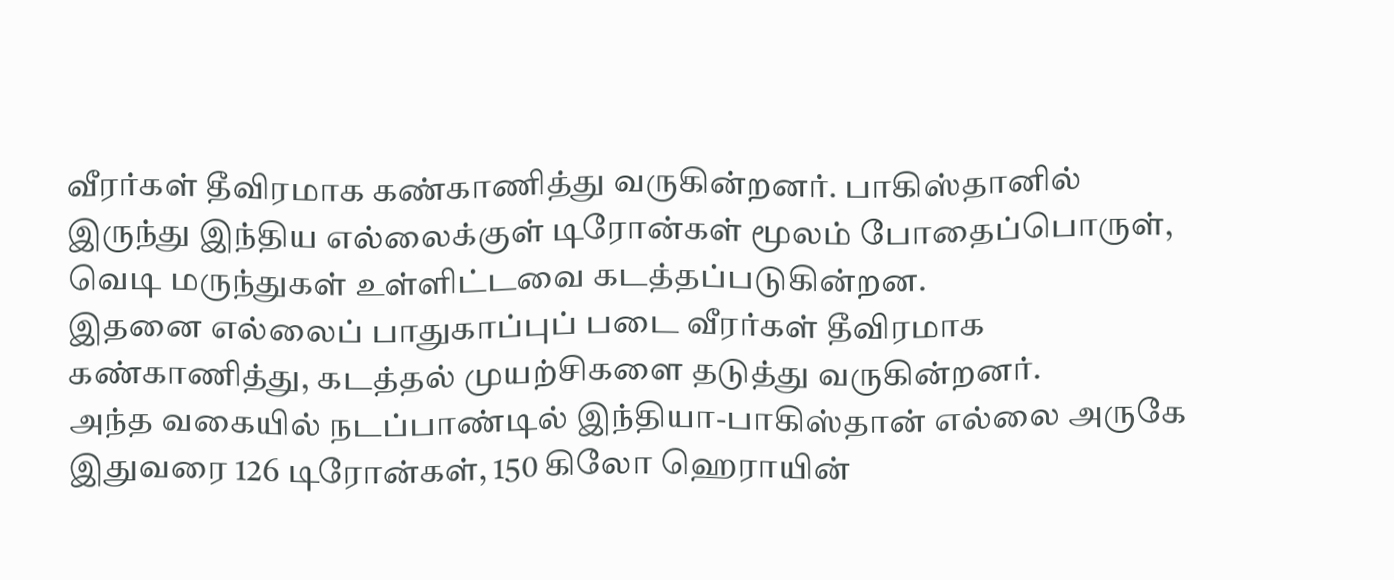வீரர்கள் தீவிரமாக கண்காணித்து வருகின்றனர். பாகிஸ்தானில் இருந்து இந்திய எல்லைக்குள் டிரோன்கள் மூலம் போதைப்பொருள், வெடி மருந்துகள் உள்ளிட்டவை கடத்தப்படுகின்றன.
இதனை எல்லைப் பாதுகாப்புப் படை வீரர்கள் தீவிரமாக கண்காணித்து, கடத்தல் முயற்சிகளை தடுத்து வருகின்றனர்.
அந்த வகையில் நடப்பாண்டில் இந்தியா-பாகிஸ்தான் எல்லை அருகே இதுவரை 126 டிரோன்கள், 150 கிலோ ஹெராயின்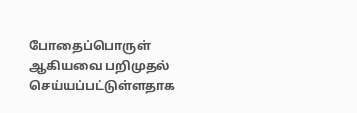போதைப்பொருள் ஆகியவை பறிமுதல் செய்யப்பட்டுள்ளதாக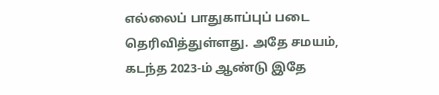எல்லைப் பாதுகாப்புப் படை தெரிவித்துள்ளது. அதே சமயம், கடந்த 2023-ம் ஆண்டு இதே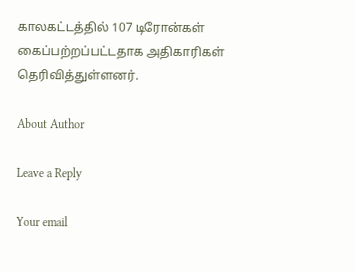காலகட்டத்தில் 107 டிரோன்கள் கைப்பற்றப்பட்டதாக அதிகாரிகள் தெரிவித்துள்ளனர்.

About Author

Leave a Reply

Your email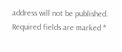address will not be published. Required fields are marked *